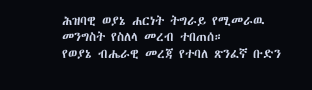ሕዝባዊ ወያኔ ሐርነት ትግራይ የሚመራዉ መንግስት የስለላ መረብ ተበጠሰ።
የወያኔ ብሔራዊ መረጃ የተባለ ጽንፈኛ ቡድን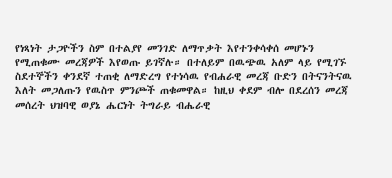የነጻነት ታጋዮችን ስም በተልያየ መንገድ ለማጥቃት እየተንቀሳቀሰ መሆኑን የሚጠቁሙ መረጃዎች እየወጡ ይገኛሉ። በተለይም በዉጭዉ አለም ላይ የሚገኙ ስደተኞችን ቀንደኛ ተጠቂ ለማድረግ የተነሳዉ የብሐራዊ መረጃ ቡድን በትናንትናዉ እለት መጋለጡን የዉስጥ ምንጮች ጠቁመዋል። ከዚህ ቀደም ብሎ በደረሰን መረጃ መሰረት ህዝባዊ ወያኔ ሔርነት ትግራይ ብሔራዊ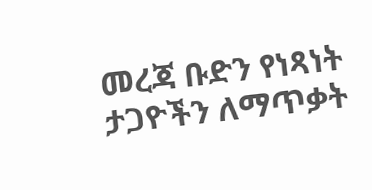መረጃ ቡድን የነጻነት ታጋዮችን ለማጥቃት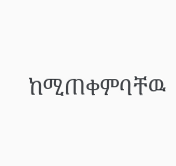ከሚጠቀምባቸዉ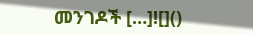መንገዶች […]![]()